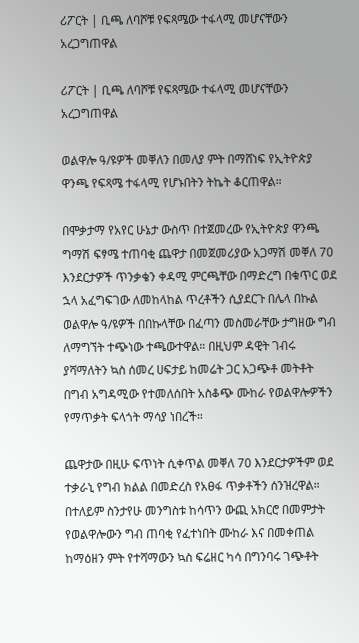ሪፖርት | ቢጫ ለባሾቹ የፍጻሜው ተፋላሚ መሆናቸውን አረጋግጠዋል

ሪፖርት | ቢጫ ለባሾቹ የፍጻሜው ተፋላሚ መሆናቸውን አረጋግጠዋል

ወልዋሎ ዓ/ዩዎች መቐለን በመለያ ምት በማሸነፍ የኢትዮጵያ ዋንጫ የፍጻሜ ተፋላሚ የሆኑበትን ትኬት ቆርጠዋል።

በሞቃታማ የአየር ሁኔታ ውስጥ በተጀመረው የኢትዮጵያ ዋንጫ ግማሽ ፍፃሜ ተጠባቂ ጨዋታ በመጀመሪያው አጋማሽ መቐለ 70 እንደርታዎች ጥንቃቄን ቀዳሚ ምርጫቸው በማድረግ በቁጥር ወደ ኋላ አፈግፍገው ለመከላከል ጥረቶችን ሲያደርጉ በሌላ በኩል ወልዋሎ ዓ/ዩዎች በበኩላቸው በፈጣን መስመራቸው ታግዘው ግብ ለማግኘት ተጭነው ተጫውተዋል። በዚህም ዳዊት ገብሩ ያሻማለትን ኳስ ሰመረ ሀፍታይ ከመሬት ጋር አጋጭቶ መትቶት በግብ አግዳሚው የተመለሰበት አስቆጭ ሙከራ የወልዋሎዎችን የማጥቃት ፍላጎት ማሳያ ነበረች።

ጨዋታው በዚሁ ፍጥነት ሲቀጥል መቐለ 70 እንደርታዎችም ወደ ተቃራኒ የግብ ክልል በመድረስ የአፀፋ ጥቃቶችን ሰንዝረዋል። በተለይም ስንታየሁ መንግስቱ ከሳጥን ውጪ አክርሮ በመምታት የወልዋሎውን ግብ ጠባቂ የፈተነበት ሙከራ እና በመቀጠል ከማዕዘን ምት የተሻማውን ኳስ ፍሬዘር ካሳ በግንባሩ ገጭቶት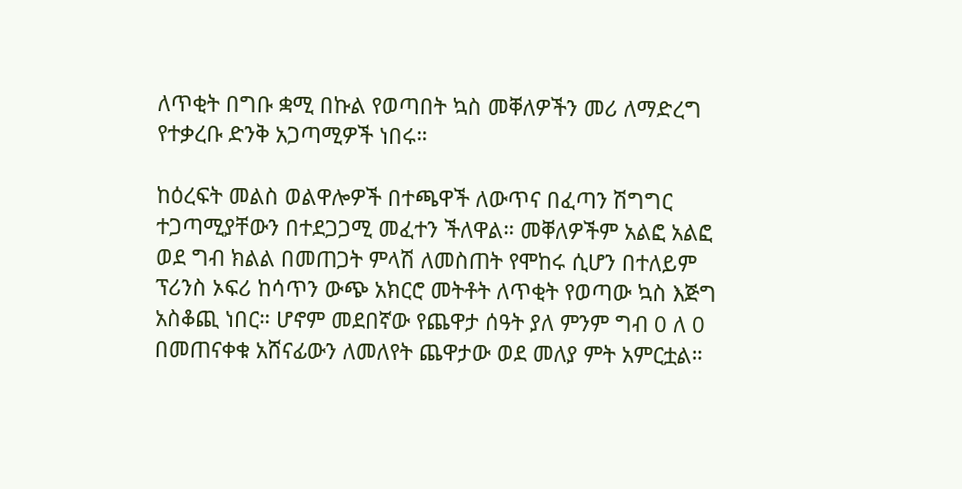ለጥቂት በግቡ ቋሚ በኩል የወጣበት ኳስ መቐለዎችን መሪ ለማድረግ የተቃረቡ ድንቅ አጋጣሚዎች ነበሩ።

ከዕረፍት መልስ ወልዋሎዎች በተጫዋች ለውጥና በፈጣን ሽግግር ተጋጣሚያቸውን በተደጋጋሚ መፈተን ችለዋል። መቐለዎችም አልፎ አልፎ ወደ ግብ ክልል በመጠጋት ምላሽ ለመስጠት የሞከሩ ሲሆን በተለይም ፕሪንስ ኦፍሪ ከሳጥን ውጭ አክርሮ መትቶት ለጥቂት የወጣው ኳስ እጅግ አስቆጪ ነበር። ሆኖም መደበኛው የጨዋታ ሰዓት ያለ ምንም ግብ 0 ለ 0 በመጠናቀቁ አሸናፊውን ለመለየት ጨዋታው ወደ መለያ ምት አምርቷል።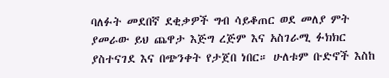ባለፉት መደበኛ ደቂቃዎች ግብ ሳይቆጠር ወደ መለያ ምት ያመራው ይህ ጨዋታ እጅግ ረጅም እና አስገራሚ ፉክክር ያስተናገደ እና በጭንቀት የታጀበ ነበር። ሁለቱም ቡድኖች እስከ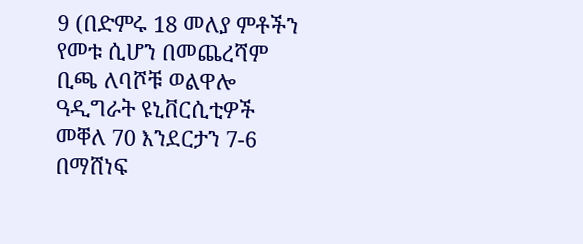9 (በድምሩ 18 መለያ ምቶችን የመቱ ሲሆን በመጨረሻም ቢጫ ለባሾቹ ወልዋሎ ዓዲግራት ዩኒቨርሲቲዎች መቐለ 70 እንደርታን 7-6 በማሸነፍ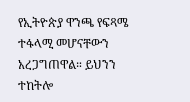የኢትዮጵያ ዋንጫ የፍጻሜ ተፋላሚ መሆናቸውን አረጋግጠዋል። ይህንን ተከትሎ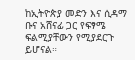ከኢትዮጵያ መድን እና ሲዳማ ቡና አሸናፊ ጋር የፍፃሜ ፍልሚያቸውን የሚያደርጉ ይሆናል።